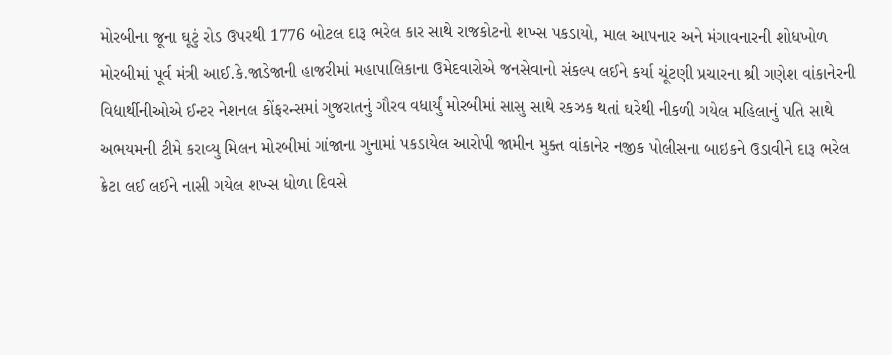મોરબીના જૂના ઘૂટું રોડ ઉપરથી 1776 બોટલ દારૂ ભરેલ કાર સાથે રાજકોટનો શખ્સ પકડાયો, માલ આપનાર અને મંગાવનારની શોધખોળ મોરબીમાં પૂર્વ મંત્રી આઈ.કે.જાડેજાની હાજરીમાં મહાપાલિકાના ઉમેદવારોએ જનસેવાનો સંકલ્પ લઈને કર્યા ચૂંટણી પ્રચારના શ્રી ગણેશ વાંકાનેરની વિદ્યાર્થીનીઓએ ઈન્ટર નેશનલ કોંફરન્સમાં ગુજરાતનું ગૌરવ વધાર્યું મોરબીમાં સાસુ સાથે રકઝક થતાં ઘરેથી નીકળી ગયેલ મહિલાનું પતિ સાથે અભયમની ટીમે કરાવ્યુ મિલન મોરબીમાં ગાંજાના ગુનામાં પકડાયેલ આરોપી જામીન મુક્ત વાંકાનેર નજીક પોલીસના બાઇકને ઉડાવીને દારૂ ભરેલ ક્રેટા લઈ લઈને નાસી ગયેલ શખ્સ ધોળા દિવસે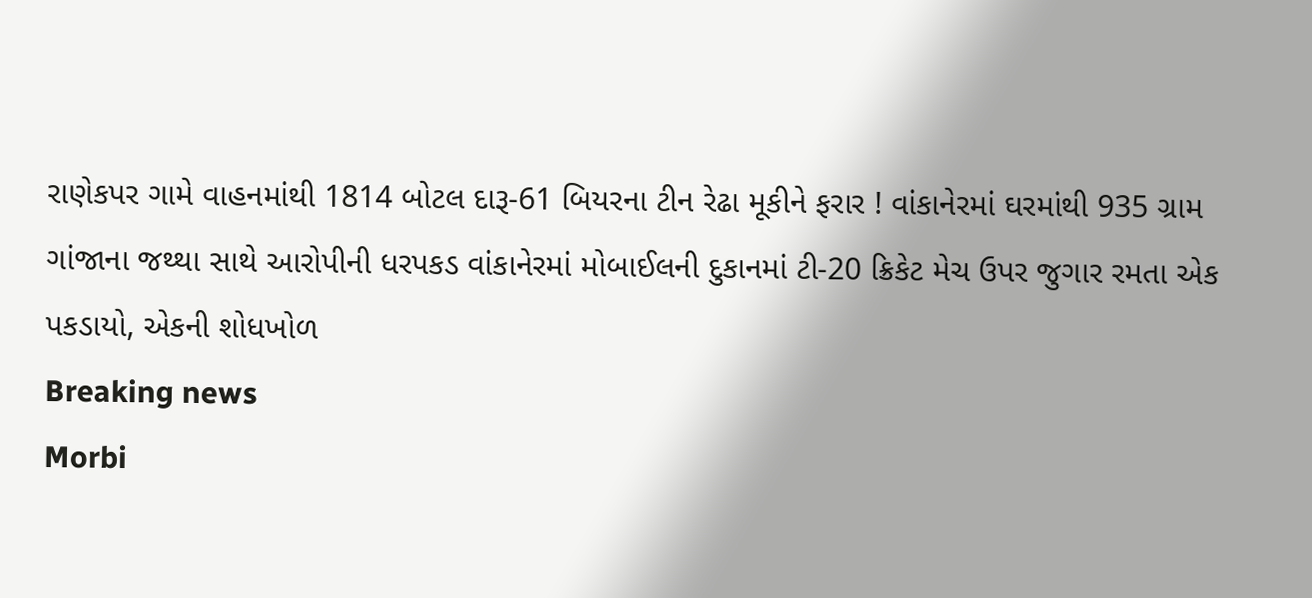રાણેકપર ગામે વાહનમાંથી 1814 બોટલ દારૂ-61 બિયરના ટીન રેઢા મૂકીને ફરાર ! વાંકાનેરમાં ઘરમાંથી 935 ગ્રામ ગાંજાના જથ્થા સાથે આરોપીની ધરપકડ વાંકાનેરમાં મોબાઈલની દુકાનમાં ટી-20 ક્રિકેટ મેચ ઉપર જુગાર રમતા એક પકડાયો, એકની શોધખોળ
Breaking news
Morbi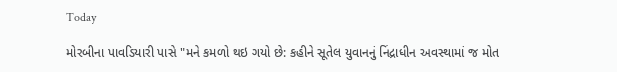Today

મોરબીના પાવડિયારી પાસે "મને કમળો થઇ ગયો છે: કહીને સૂતેલ યુવાનનું નિંદ્રાધીન અવસ્થામાં જ મોત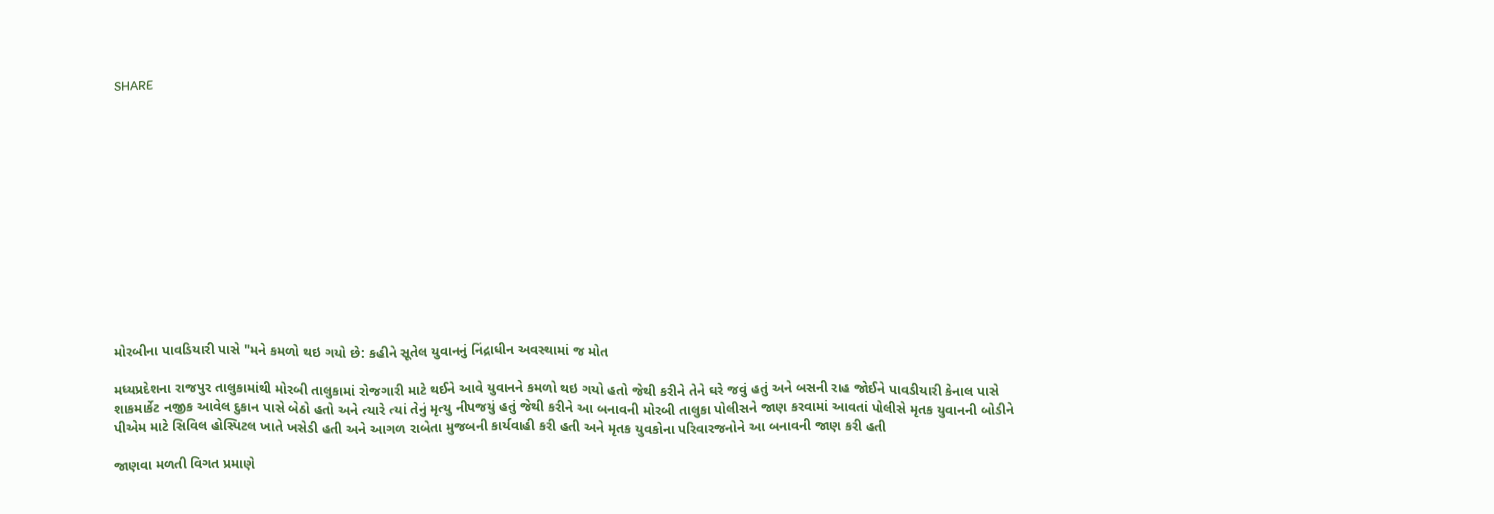SHARE













મોરબીના પાવડિયારી પાસે "મને કમળો થઇ ગયો છે: કહીને સૂતેલ યુવાનનું નિંદ્રાધીન અવસ્થામાં જ મોત

મધ્યપ્રદેશના રાજપુર તાલુકામાંથી મોરબી તાલુકામાં રોજગારી માટે થઈને આવે યુવાનને કમળો થઇ ગયો હતો જેથી કરીને તેને ઘરે જવું હતું અને બસની રાહ જોઈને પાવડીયારી કેનાલ પાસે શાકમાર્કેટ નજીક આવેલ દુકાન પાસે બેઠો હતો અને ત્યારે ત્યાં તેનું મૃત્યુ નીપજયું હતું જેથી કરીને આ બનાવની મોરબી તાલુકા પોલીસને જાણ કરવામાં આવતાં પોલીસે મૃતક યુવાનની બોડીને પીએમ માટે સિવિલ હોસ્પિટલ ખાતે ખસેડી હતી અને આગળ રાબેતા મુજબની કાર્યવાહી કરી હતી અને મૃતક યુવકોના પરિવારજનોને આ બનાવની જાણ કરી હતી

જાણવા મળતી વિગત પ્રમાણે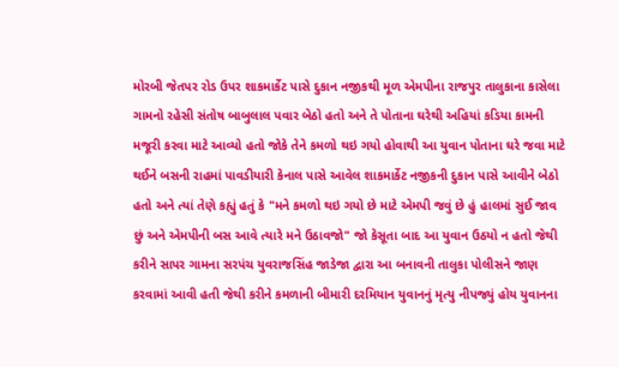મોરબી જેતપર રોડ ઉપર શાકમાર્કેટ પાસે દુકાન નજીકથી મૂળ એમપીના રાજપુર તાલુકાના કાસેલા ગામનો રહેસી સંતોષ બાબુલાલ પવાર બેઠો હતો અને તે પોતાના ઘરેથી અહિયાં કડિયા કામની મજૂરી કરવા માટે આવ્યો હતો જોકે તેને કમળો થઇ ગયો હોવાથી આ યુવાન પોતાના ઘરે જવા માટે થઈને બસની રાહમાં પાવડીયારી કેનાલ પાસે આવેલ શાકમાર્કેટ નજીકની દુકાન પાસે આવીને બેઠો હતો અને ત્યાં તેણે કહ્યું હતું કે "મને કમળો થઇ ગયો છે માટે એમપી જવું છે હું હાલમાં સુઈ જાવ છું અને એમપીની બસ આવે ત્યારે મને ઉઠાવજો" જો કેસૂતા બાદ આ યુવાન ઉઠયો ન હતો જેથી કરીને સાપર ગામના સરપંચ યુવરાજસિંહ જાડેજા દ્વારા આ બનાવની તાલુકા પોલીસને જાણ કરવામાં આવી હતી જેથી કરીને કમળાની બીમારી દરમિયાન યુવાનનું મૃત્યુ નીપજ્યું હોય યુવાનના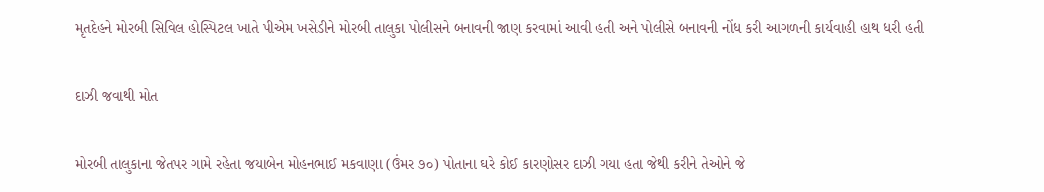મૃતદેહને મોરબી સિવિલ હોસ્પિટલ ખાતે પીએમ ખસેડીને મોરબી તાલુકા પોલીસને બનાવની જાણ કરવામાં આવી હતી અને પોલીસે બનાવની નોંધ કરી આગળની કાર્યવાહી હાથ ધરી હતી

દાઝી જવાથી મોત

મોરબી તાલુકાના જેતપર ગામે રહેતા જયાબેન મોહનભાઈ મકવાણા (ઉંમર ૭૦) પોતાના ઘરે કોઈ કારણોસર દાઝી ગયા હતા જેથી કરીને તેઓને જે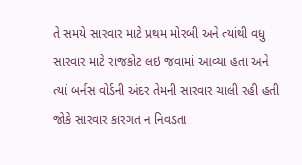તે સમયે સારવાર માટે પ્રથમ મોરબી અને ત્યાંથી વધુ સારવાર માટે રાજકોટ લઇ જવામાં આવ્યા હતા અને ત્યાં બર્નસ વોર્ડની અંદર તેમની સારવાર ચાલી રહી હતી જોકે સારવાર કારગત ન નિવડતા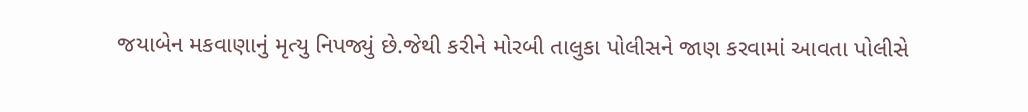જયાબેન મકવાણાનું મૃત્યુ નિપજ્યું છે.જેથી કરીને મોરબી તાલુકા પોલીસને જાણ કરવામાં આવતા પોલીસે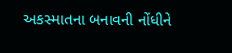અકસ્માતના બનાવની નોંધીને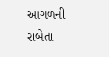આગળની રાબેતા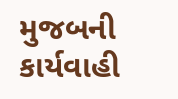મુજબની કાર્યવાહી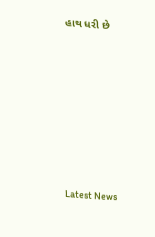હાથ ધરી છે








Latest News